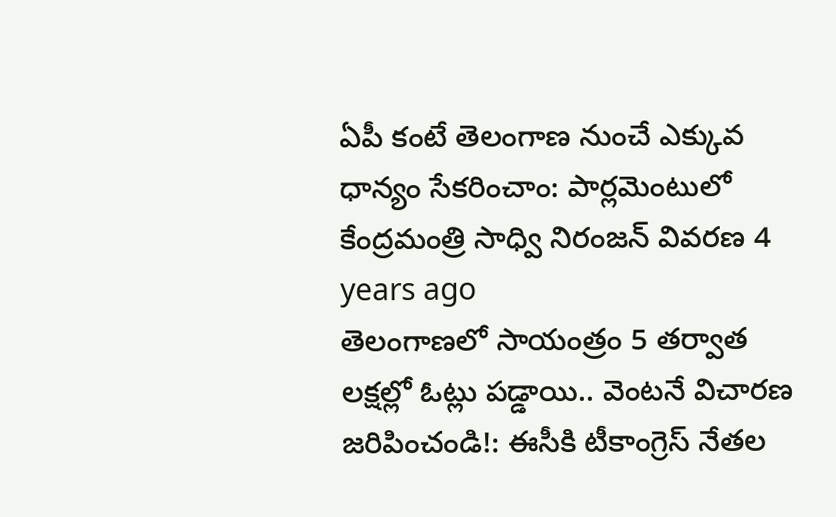ఏపీ కంటే తెలంగాణ నుంచే ఎక్కువ ధాన్యం సేకరించాం: పార్లమెంటులో కేంద్రమంత్రి సాధ్వి నిరంజన్ వివరణ 4 years ago
తెలంగాణలో సాయంత్రం 5 తర్వాత లక్షల్లో ఓట్లు పడ్డాయి.. వెంటనే విచారణ జరిపించండి!: ఈసీకి టీకాంగ్రెస్ నేతల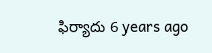ఫిర్యాదు 6 years ago